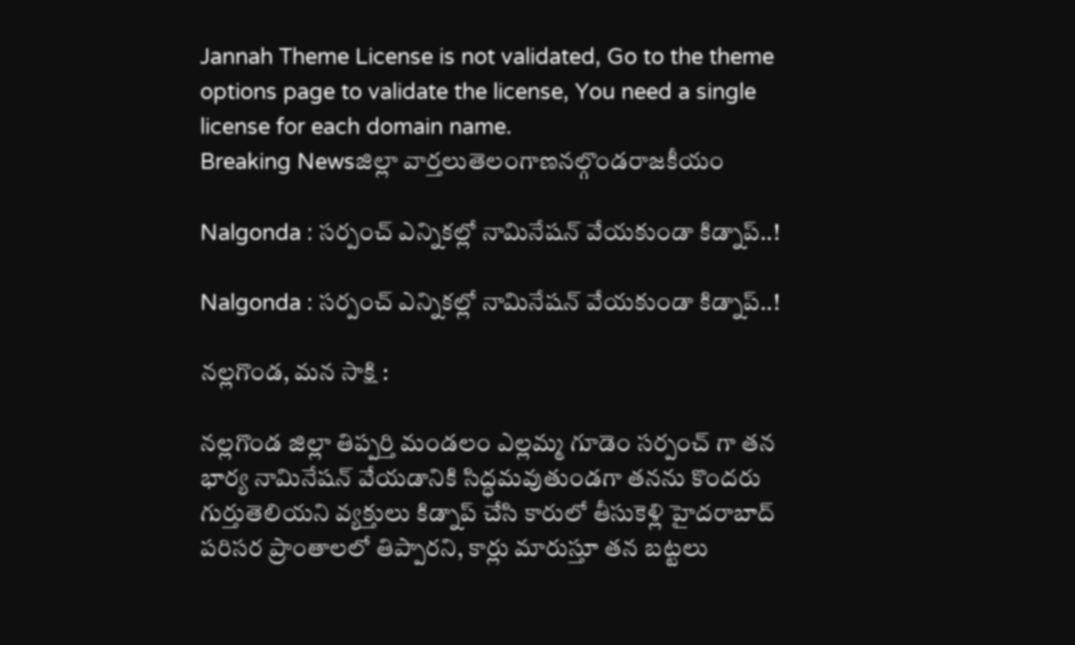Jannah Theme License is not validated, Go to the theme options page to validate the license, You need a single license for each domain name.
Breaking Newsజిల్లా వార్తలుతెలంగాణనల్గొండరాజకీయం

Nalgonda : సర్పంచ్ ఎన్నికల్లో నామినేషన్ వేయకుండా కిడ్నాప్..!

Nalgonda : సర్పంచ్ ఎన్నికల్లో నామినేషన్ వేయకుండా కిడ్నాప్..!

నల్లగొండ, మన సాక్షి :

నల్లగొండ జిల్లా తిప్పర్తి మండలం ఎల్లమ్మ గూడెం సర్పంచ్ గా తన భార్య నామినేషన్ వేయడానికి సిద్ధమవుతుండగా తనను కొందరు గుర్తుతెలియని వ్యక్తులు కిడ్నాప్ చేసి కారులో తీసుకెళ్లి హైదరాబాద్ పరిసర ప్రాంతాలలో తిప్పారని, కార్లు మారుస్తూ తన బట్టలు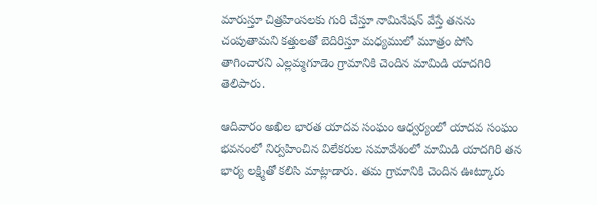మారుస్తూ చిత్రహింసలకు గురి చేస్తూ నామినేషన్ వేస్తే తనను చంపుతామని కత్తులతో బెదిరిస్తూ మధ్యములో మూత్రం పోసి తాగించారని ఎల్లమ్మగూడెం గ్రామానికి చెందిన మామిడి యాదగిరి తెలిపారు.

ఆదివారం అఖిల భారత యాదవ సంఘం ఆధ్వర్యంలో యాదవ సంఘం భవనంలో నిర్వహించిన విలేకరుల సమావేశంలో మామిడి యాదగిరి తన భార్య లక్ష్మితో కలిసి మాట్లాడారు. తమ గ్రామానికి చెందిన ఊట్కూరు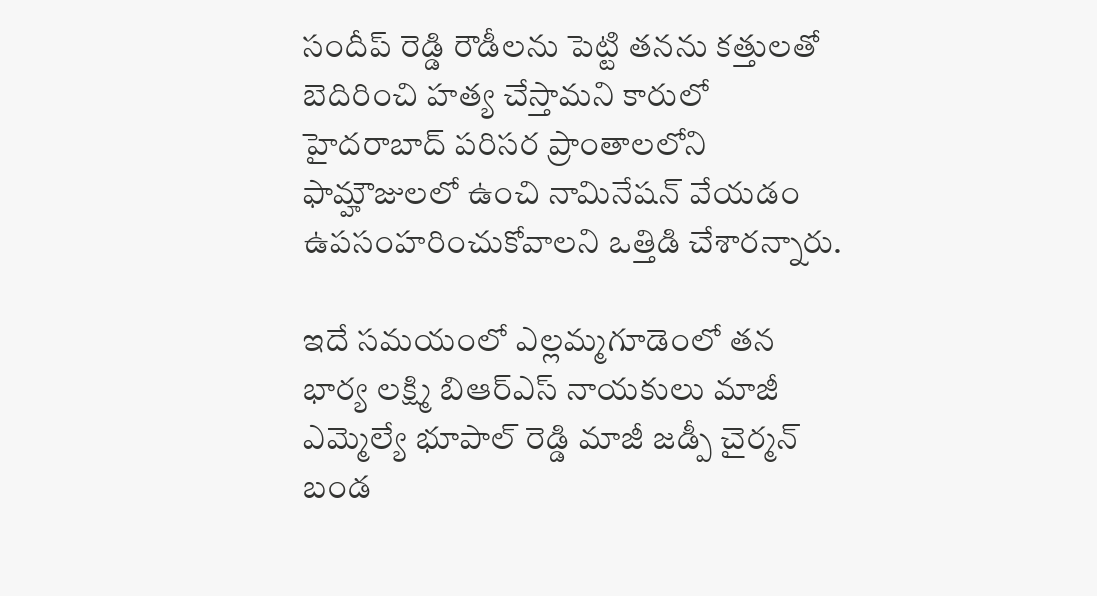సందీప్ రెడ్డి రౌడీలను పెట్టి తనను కత్తులతో బెదిరించి హత్య చేస్తామని కారులో హైదరాబాద్ పరిసర ప్రాంతాలలోని ఫామ్హౌజులలో ఉంచి నామినేషన్ వేయడం ఉపసంహరించుకోవాలని ఒత్తిడి చేశారన్నారు.

ఇదే సమయంలో ఎల్లమ్మగూడెంలో తన భార్య లక్ష్మి బిఆర్ఎస్ నాయకులు మాజీ ఎమ్మెల్యే భూపాల్ రెడ్డి మాజీ జడ్పీ చైర్మన్ బండ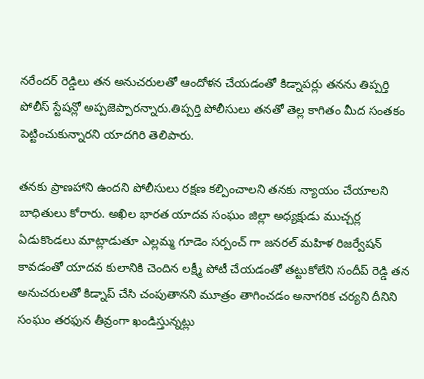నరేందర్ రెడ్డిలు తన అనుచరులతో ఆందోళన చేయడంతో కిడ్నాపర్లు తనను తిప్పర్తి పోలీస్ స్టేషన్లో అప్పజెప్పారన్నారు.తిప్పర్తి పోలీసులు తనతో తెల్ల కాగితం మీద సంతకం పెట్టించుకున్నారని యాదగిరి తెలిపారు.

తనకు ప్రాణహాని ఉందని పోలీసులు రక్షణ కల్పించాలని తనకు న్యాయం చేయాలని బాధితులు కోరారు. అఖిల భారత యాదవ సంఘం జిల్లా అధ్యక్షుడు ముచ్చర్ల ఏడుకొండలు మాట్లాడుతూ ఎల్లమ్మ గూడెం సర్పంచ్ గా జనరల్ మహిళ రిజర్వేషన్ కావడంతో యాదవ కులానికి చెందిన లక్ష్మీ పోటీ చేయడంతో తట్టుకోలేని సందీప్ రెడ్డి తన అనుచరులతో కిడ్నాప్ చేసి చంపుతానని మూత్రం తాగించడం అనాగరిక చర్యని దీనిని సంఘం తరఫున తీవ్రంగా ఖండిస్తున్నట్లు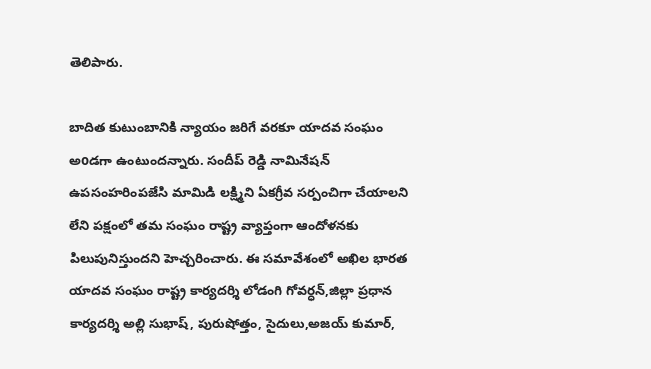తెలిపారు.

బాదిత కుటుంబానికి న్యాయం జరిగే వరకూ యాదవ సంఘం అoడగా ఉంటుందన్నారు. సందీప్ రెడ్డి నామినేషన్ ఉపసంహరింపజేసి మామిడి లక్ష్మిని ఏకగ్రీవ సర్పంచిగా చేయాలని లేని పక్షంలో తమ సంఘం రాష్ట్ర వ్యాప్తంగా ఆందోళనకు పిలుపునిస్తుందని హెచ్చరించారు. ఈ సమావేశంలో అఖిల భారత యాదవ సంఘం రాష్ట్ర కార్యదర్శి లోడంగి గోవర్ధన్,జిల్లా ప్రధాన కార్యదర్శి అల్లి సుభాష్, పురుషోత్తం, సైదులు,అజయ్ కుమార్,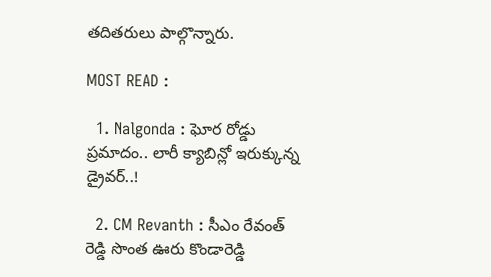తదితరులు పాల్గొన్నారు.

MOST READ :

  1. Nalgonda : ఘోర రోడ్డు ప్రమాదం.. లారీ క్యాబిన్లో ఇరుక్కున్న డ్రైవర్..!

  2. CM Revanth : సీఎం రేవంత్ రెడ్డి సొంత ఊరు కొండారెడ్డి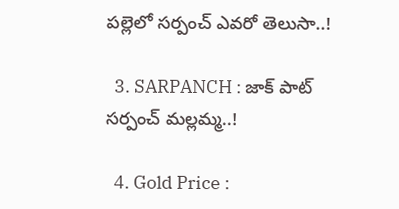పల్లెలో సర్పంచ్ ఎవరో తెలుసా..!

  3. SARPANCH : జాక్ పాట్ సర్పంచ్ మల్లమ్మ..!

  4. Gold Price :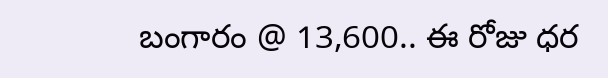బంగారం @ 13,600.. ఈ రోజు ధర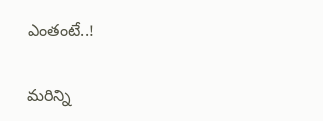ఎంతంటే..!

మరిన్ని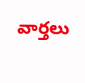వార్తలు